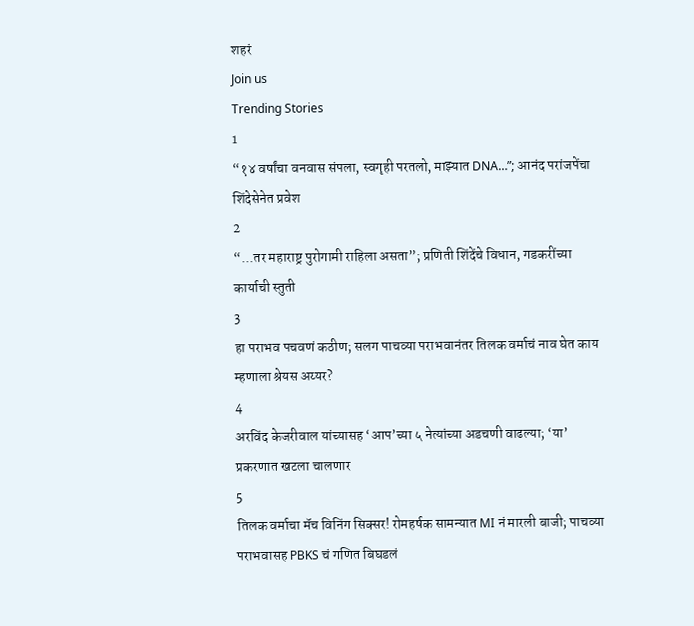शहरं
Join us
Trending Stories
1
“१४ वर्षांचा वनवास संपला, स्वगृही परतलो, माझ्यात DNA…”; आनंद परांजपेंचा शिंदेसेनेत प्रवेश
2
“...तर महाराष्ट्र पुरोगामी राहिला असता”; प्रणिती शिंदेंचे विधान, गडकरींच्या कार्याची स्तुती
3
हा पराभव पचवणं कठीण; सलग पाचव्या पराभवानंतर तिलक वर्माचं नाव घेत काय म्हणाला श्रेयस अय्यर?
4
अरविंद केजरीवाल यांच्यासह ‘आप’च्या ५ नेत्यांच्या अडचणी वाढल्या; ‘या’ प्रकरणात खटला चालणार
5
तिलक वर्माचा मॅच विनिंग सिक्सर! रोमहर्षक सामन्यात MI नं मारली बाजी; पाचव्या पराभवासह PBKS चं गणित बिघडलं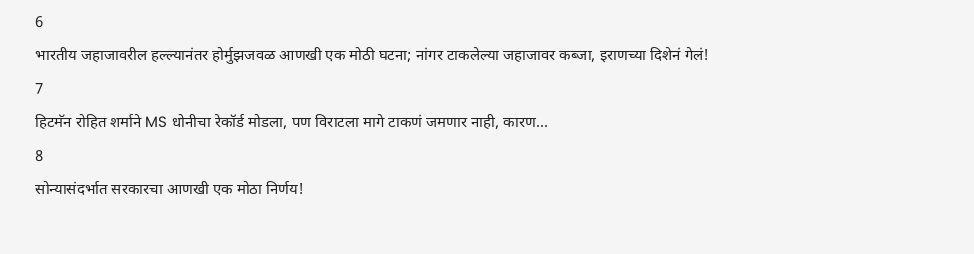6
भारतीय जहाजावरील हल्ल्यानंतर होर्मुझजवळ आणखी एक मोठी घटना; नांगर टाकलेल्या जहाजावर कब्जा, इराणच्या दिशेनं गेलं!
7
हिटमॅन रोहित शर्माने MS धोनीचा रेकॉर्ड मोडला, पण विराटला मागे टाकणं जमणार नाही, कारण...
8
सोन्यासंदर्भात सरकारचा आणखी एक मोठा निर्णय!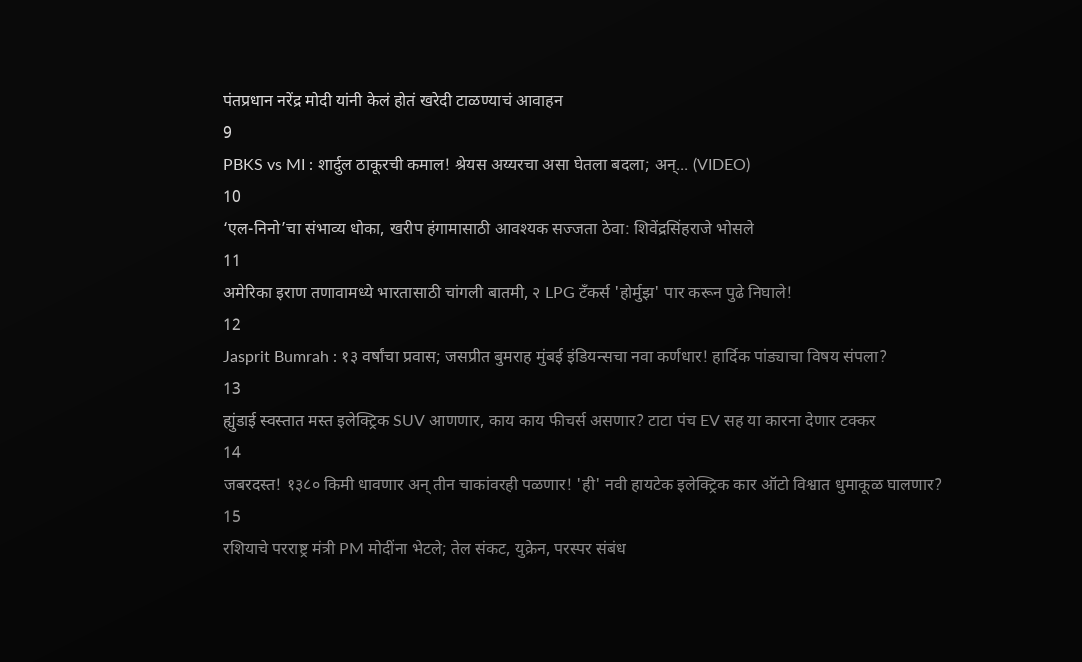पंतप्रधान नरेंद्र मोदी यांनी केलं होतं खरेदी टाळण्याचं आवाहन
9
PBKS vs MI : शार्दुल ठाकूरची कमाल! श्रेयस अय्यरचा असा घेतला बदला; अन्... (VIDEO)
10
‘एल-निनो’चा संभाव्य धोका, खरीप हंगामासाठी आवश्यक सज्जता ठेवा: शिवेंद्रसिंहराजे भोसले
11
अमेरिका इराण तणावामध्ये भारतासाठी चांगली बातमी, २ LPG टँकर्स 'होर्मुझ' पार करून पुढे निघाले!
12
Jasprit Bumrah : १३ वर्षांचा प्रवास; जसप्रीत बुमराह मुंबई इंडियन्सचा नवा कर्णधार! हार्दिक पांड्याचा विषय संपला?
13
ह्युंडाई स्वस्तात मस्त इलेक्ट्रिक SUV आणणार, काय काय फीचर्स असणार? टाटा पंच EV सह या कारना देणार टक्कर
14
जबरदस्त! १३८० किमी धावणार अन् तीन चाकांवरही पळणार! 'ही' नवी हायटेक इलेक्ट्रिक कार ऑटो विश्वात धुमाकूळ घालणार?
15
रशियाचे परराष्ट्र मंत्री PM मोदींना भेटले; तेल संकट, युक्रेन, परस्पर संबंध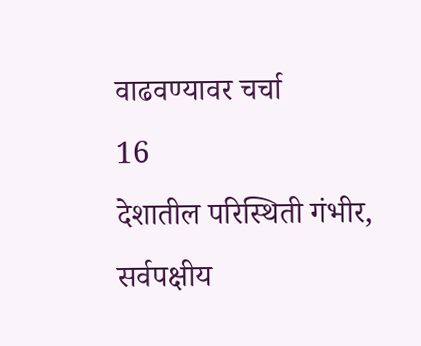वाढवण्यावर चर्चा
16
देशातील परिस्थिती गंभीर, सर्वपक्षीय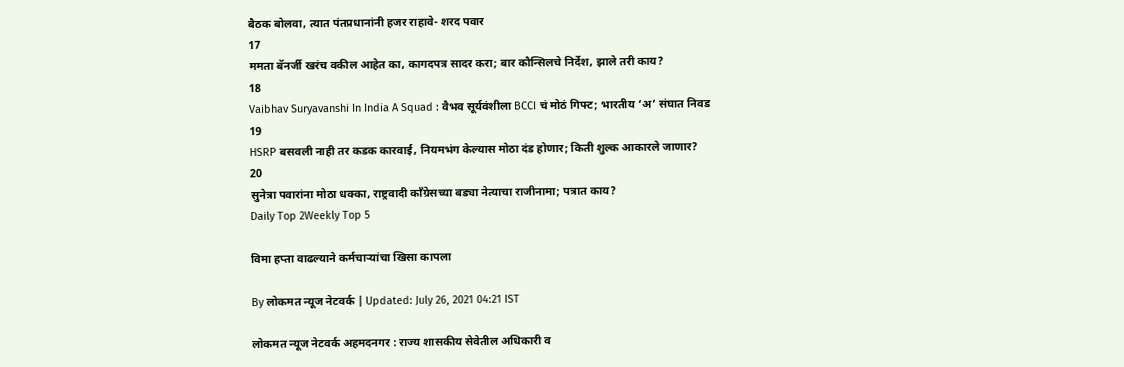बैठक बोलवा, त्यात पंतप्रधानांनी हजर राहावे- शरद पवार
17
ममता बॅनर्जी खरंच वकील आहेत का, कागदपत्र सादर करा; बार कौन्सिलचे निर्देश, झाले तरी काय?
18
Vaibhav Suryavanshi In India A Squad : वैभव सूर्यवंशीला BCCI चं मोठं गिफ्ट; भारतीय ‘अ’ संघात निवड
19
HSRP बसवली नाही तर कडक कारवाई, नियमभंग केल्यास मोठा दंड होणार; किती शुल्क आकारले जाणार?
20
सुनेत्रा पवारांना मोठा धक्का, राष्ट्रवादी काँग्रेसच्या बड्या नेत्याचा राजीनामा; पत्रात काय?
Daily Top 2Weekly Top 5

विमा हप्ता वाढल्याने कर्मचाऱ्यांचा खिसा कापला

By लोकमत न्यूज नेटवर्क | Updated: July 26, 2021 04:21 IST

लोकमत न्यूज नेटवर्क अहमदनगर : राज्य शासकीय सेवेतील अधिकारी व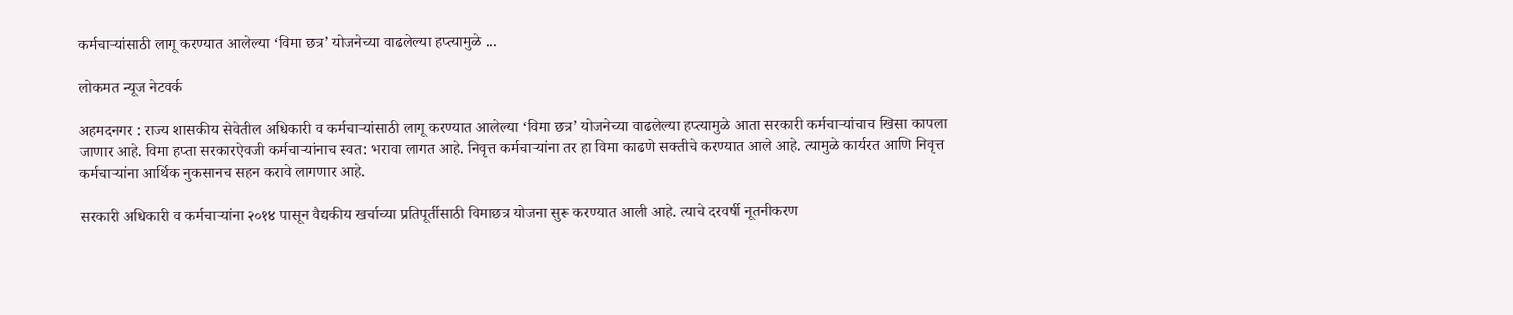कर्मचाऱ्यांसाठी लागू करण्यात आलेल्या ‘विमा छत्र’ योजनेच्या वाढलेल्या हप्त्यामुळे ...

लोकमत न्यूज नेटवर्क

अहमदनगर : राज्य शासकीय सेवेतील अधिकारी व कर्मचाऱ्यांसाठी लागू करण्यात आलेल्या ‘विमा छत्र’ योजनेच्या वाढलेल्या हप्त्यामुळे आता सरकारी कर्मचाऱ्यांचाच खिसा कापला जाणार आहे. विमा हप्ता सरकारऐवजी कर्मचाऱ्यांनाच स्वत: भरावा लागत आहे. निवृत्त कर्मचाऱ्यांना तर हा विमा काढणे सक्तीचे करण्यात आले आहे. त्यामुळे कार्यरत आणि निवृत्त कर्मचाऱ्यांना आर्थिक नुकसानच सहन करावे लागणार आहे.

सरकारी अधिकारी व कर्मचाऱ्यांना २०१४ पासून वैद्यकीय खर्चाच्या प्रतिपूर्तीसाठी विमाछत्र योजना सुरू करण्यात आली आहे. त्याचे दरवर्षी नूतनीकरण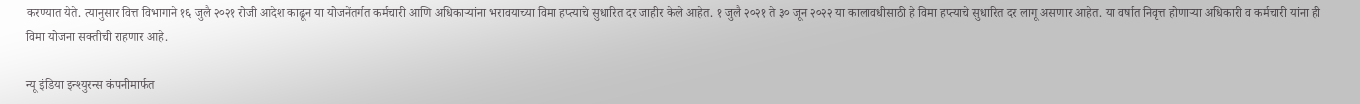करण्यात येते. त्यानुसार वित्त विभागाने १६ जुलै २०२१ रोजी आदेश काढून या योजनेंतर्गत कर्मचारी आणि अधिकाऱ्यांना भरावयाच्या विमा हप्त्याचे सुधारित दर जाहीर केले आहेत. १ जुलै २०२१ ते ३० जून २०२२ या कालावधीसाठी हे विमा हप्त्याचे सुधारित दर लागू असणार आहेत. या वर्षात निवृत्त होणाऱ्या अधिकारी व कर्मचारी यांना ही विमा योजना सक्तीची राहणार आहे.

न्यू इंडिया इन्श्युरन्स कंपनीमार्फत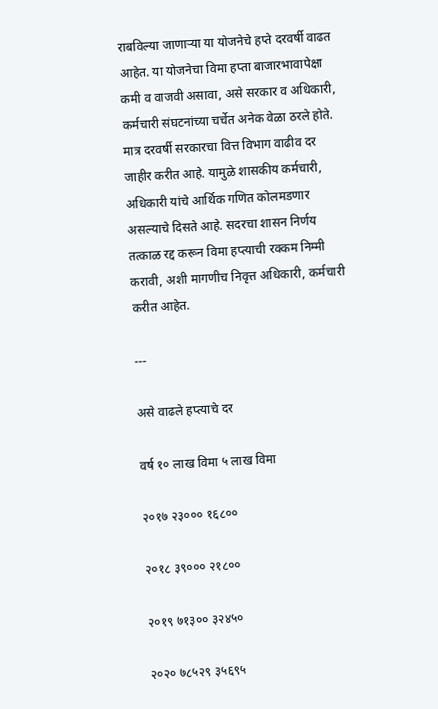राबविल्या जाणाऱ्या या योजनेचे हप्ते दरवर्षी वाढत आहेत. या योजनेचा विमा हप्ता बाजारभावापेक्षा कमी व वाजवी असावा, असे सरकार व अधिकारी, कर्मचारी संघटनांच्या चर्चेत अनेक वेळा ठरले होते. मात्र दरवर्षी सरकारचा वित्त विभाग वाढीव दर जाहीर करीत आहे. यामुळे शासकीय कर्मचारी, अधिकारी यांचे आर्थिक गणित कोलमडणार असल्याचे दिसते आहे. सदरचा शासन निर्णय तत्काळ रद्द करून विमा हप्त्याची रक्कम निम्मी करावी, अशी मागणीच निवृत्त अधिकारी, कर्मचारी करीत आहेत.

---

असे वाढले हप्त्याचे दर

वर्ष १० लाख विमा ५ लाख विमा

२०१७ २३००० १६८००

२०१८ ३९००० २१८००

२०१९ ७१३०० ३२४५०

२०२० ७८५२९ ३५६९५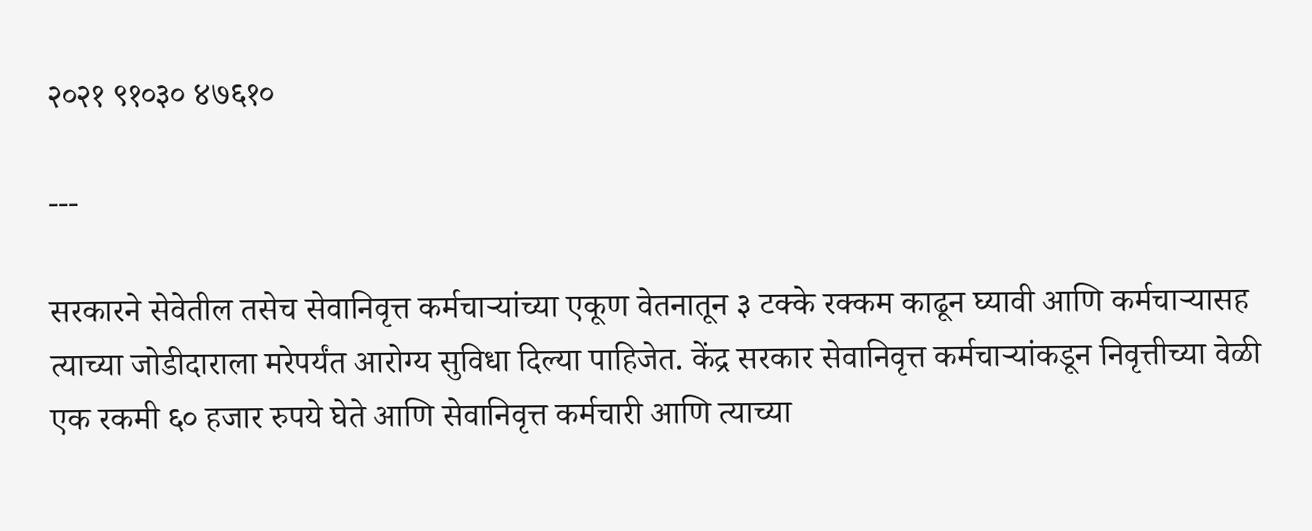२०२१ ९१०३० ४७६१०

---

सरकारने सेवेतील तसेच सेवानिवृत्त कर्मचाऱ्यांच्या एकूण वेतनातून ३ टक्के रक्कम काढून घ्यावी आणि कर्मचाऱ्यासह त्याच्या जोडीदाराला मरेपर्यंत आरोग्य सुविधा दिल्या पाहिजेत. केंद्र सरकार सेवानिवृत्त कर्मचाऱ्यांकडून निवृत्तीच्या वेळी एक रकमी ६० हजार रुपये घेते आणि सेवानिवृत्त कर्मचारी आणि त्याच्या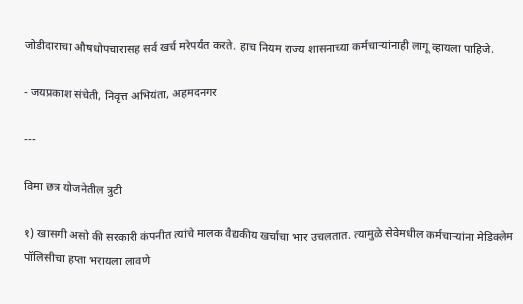जोडीदाराचा औषधोपचारासह सर्व खर्च मरेपर्यंत करते. हाच नियम राज्य शासनाच्या कर्मचाऱ्यांनाही लागू व्हायला पाहिजे.

- जयप्रकाश संचेती, निवृत्त अभियंता, अहमदनगर

---

विमा छत्र योजनेतील त्रुटी

१) खासगी असो की सरकारी कंपनीत त्यांचे मालक वैद्यकीय खर्चाचा भार उचलतात. त्यामुळे सेवेमधील कर्मचाऱ्यांना मेडिक्लेम पॉलिसीचा हप्ता भरायला लावणे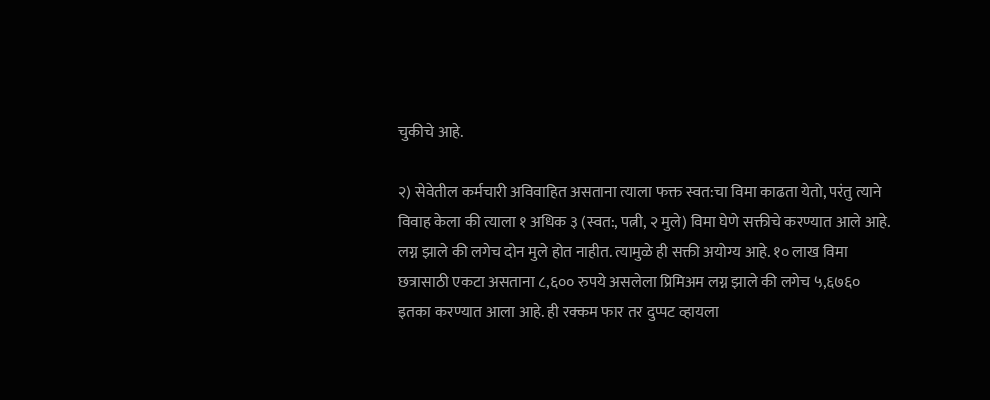चुकीचे आहे.

२) सेवेतील कर्मचारी अविवाहित असताना त्याला फक्त स्वत:चा विमा काढता येतो, परंतु त्याने विवाह केला की त्याला १ अधिक ३ (स्वत:, पत्नी, २ मुले) विमा घेणे सक्तीचे करण्यात आले आहे. लग्न झाले की लगेच दोन मुले होत नाहीत. त्यामुळे ही सक्ती अयोग्य आहे. १० लाख विमा छत्रासाठी एकटा असताना ८,६०० रुपये असलेला प्रिमिअम लग्न झाले की लगेच ५,६७६० इतका करण्यात आला आहे. ही रक्कम फार तर दुप्पट व्हायला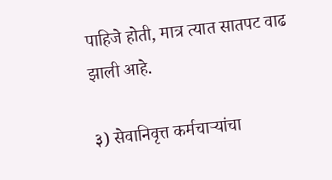पाहिजे होती, मात्र त्यात सातपट वाढ झाली आहे.

३) सेवानिवृत्त कर्मचाऱ्यांचा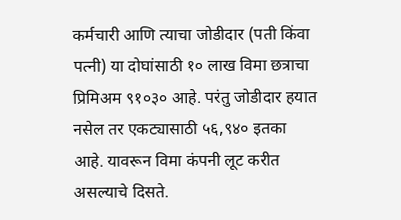कर्मचारी आणि त्याचा जोडीदार (पती किंवा पत्नी) या दोघांसाठी १० लाख विमा छत्राचा प्रिमिअम ९१०३० आहे. परंतु जोडीदार हयात नसेल तर एकट्यासाठी ५६,९४० इतका आहे. यावरून विमा कंपनी लूट करीत असल्याचे दिसते.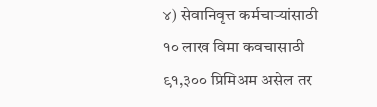४) सेवानिवृत्त कर्मचाऱ्यांसाठी १० लाख विमा कवचासाठी ९१,३०० प्रिमिअम असेल तर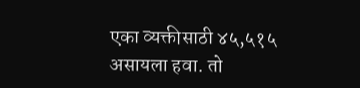एका व्यक्तीसाठी ४५,५१५ असायला हवा. तो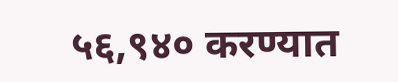५६,९४० करण्यात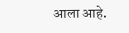आला आहे.